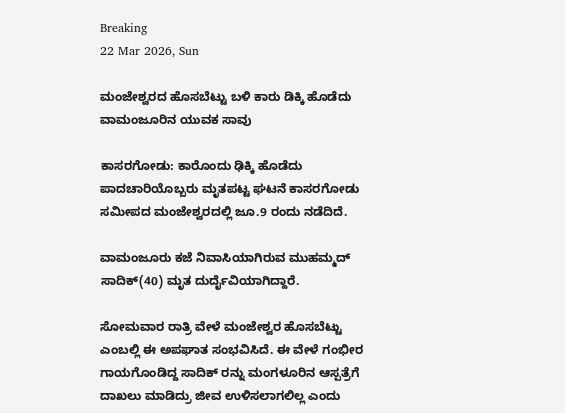Breaking
22 Mar 2026, Sun

ಮಂಜೇಶ್ವರದ ಹೊಸಬೆಟ್ಟು ಬಳಿ ಕಾರು ಡಿಕ್ಕಿ ಹೊಡೆದು ವಾಮಂಜೂರಿನ ಯುವಕ ಸಾವು

ಕಾಸರಗೋಡು: ಕಾರೊಂದು ಢಿಕ್ಕಿ ಹೊಡೆದು ಪಾದಚಾರಿಯೊಬ್ಬರು ಮೃತಪಟ್ಟ ಘಟನೆ ಕಾಸರಗೋಡು ಸಮೀಪದ ಮಂಜೇಶ್ವರದಲ್ಲಿ ಜೂ.9 ರಂದು ನಡೆದಿದೆ.

ವಾಮಂಜೂರು ಕಜೆ ನಿವಾಸಿಯಾಗಿರುವ ಮುಹಮ್ಮದ್ ಸಾದಿಕ್(40) ಮೃತ ದುರ್ದೈವಿಯಾಗಿದ್ದಾರೆ.

ಸೋಮವಾರ ರಾತ್ರಿ ವೇಳೆ ಮಂಜೇಶ್ವರ ಹೊಸಬೆಟ್ಟು ಎಂಬಲ್ಲಿ ಈ ಅಪಘಾತ ಸಂಭವಿಸಿದೆ. ಈ ವೇಳೆ ಗಂಭೀರ ಗಾಯಗೊಂಡಿದ್ದ ಸಾದಿಕ್ ರನ್ನು ಮಂಗಳೂರಿನ ಆಸ್ಪತ್ರೆಗೆ ದಾಖಲು ಮಾಡಿದ್ರು ಜೀವ ಉಳಿಸಲಾಗಲಿಲ್ಲ ಎಂದು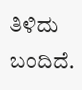ತಿಳಿದು ಬಂದಿದೆ.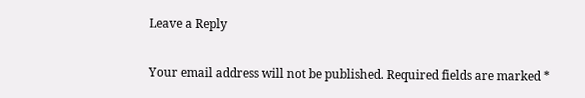Leave a Reply

Your email address will not be published. Required fields are marked *